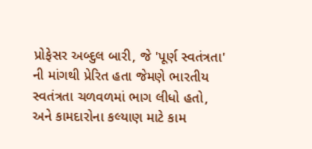પ્રોફેસર અબ્દુલ બારી, જે 'પૂર્ણ સ્વતંત્રતા' ની માંગથી પ્રેરિત હતા જેમણે ભારતીય સ્વતંત્રતા ચળવળમાં ભાગ લીધો હતો, અને કામદારોના કલ્યાણ માટે કામ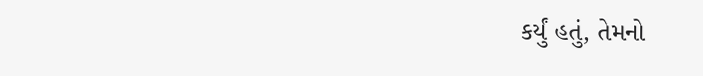કર્યું હતું, તેમનો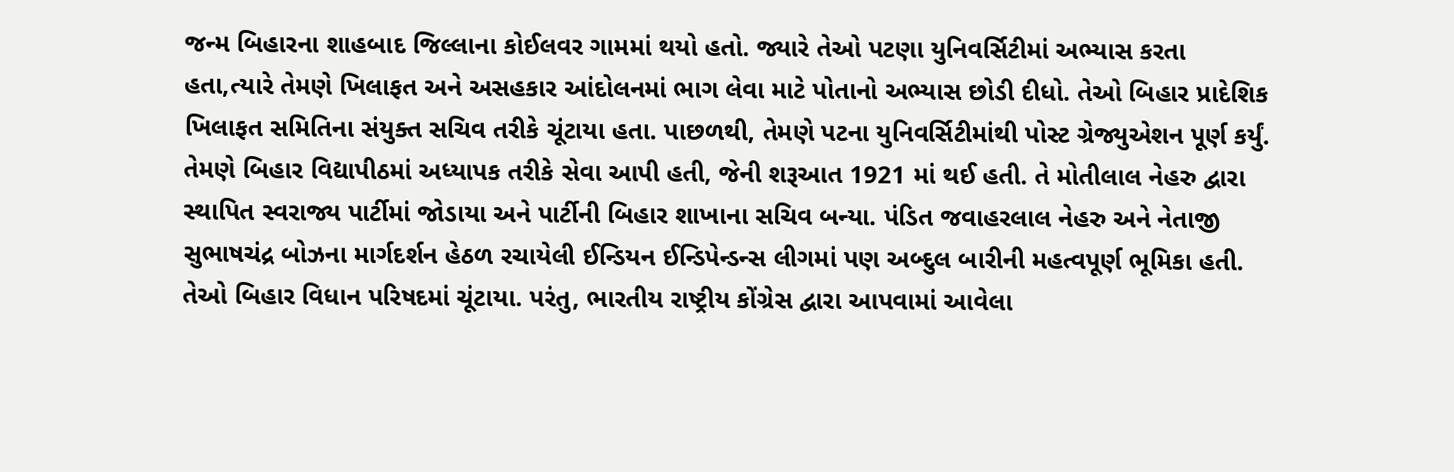જન્મ બિહારના શાહબાદ જિલ્લાના કોઈલવર ગામમાં થયો હતો. જ્યારે તેઓ પટણા યુનિવર્સિટીમાં અભ્યાસ કરતા હતા,ત્યારે તેમણે ખિલાફત અને અસહકાર આંદોલનમાં ભાગ લેવા માટે પોતાનો અભ્યાસ છોડી દીધો. તેઓ બિહાર પ્રાદેશિક ખિલાફત સમિતિના સંયુક્ત સચિવ તરીકે ચૂંટાયા હતા. પાછળથી, તેમણે પટના યુનિવર્સિટીમાંથી પોસ્ટ ગ્રેજ્યુએશન પૂર્ણ કર્યું. તેમણે બિહાર વિદ્યાપીઠમાં અધ્યાપક તરીકે સેવા આપી હતી, જેની શરૂઆત 1921 માં થઈ હતી. તે મોતીલાલ નેહરુ દ્વારા સ્થાપિત સ્વરાજ્ય પાર્ટીમાં જોડાયા અને પાર્ટીની બિહાર શાખાના સચિવ બન્યા. પંડિત જવાહરલાલ નેહરુ અને નેતાજી સુભાષચંદ્ર બોઝના માર્ગદર્શન હેઠળ રચાયેલી ઈન્ડિયન ઈન્ડિપેન્ડન્સ લીગમાં પણ અબ્દુલ બારીની મહત્વપૂર્ણ ભૂમિકા હતી. તેઓ બિહાર વિધાન પરિષદમાં ચૂંટાયા. પરંતુ, ભારતીય રાષ્ટ્રીય કોંગ્રેસ દ્વારા આપવામાં આવેલા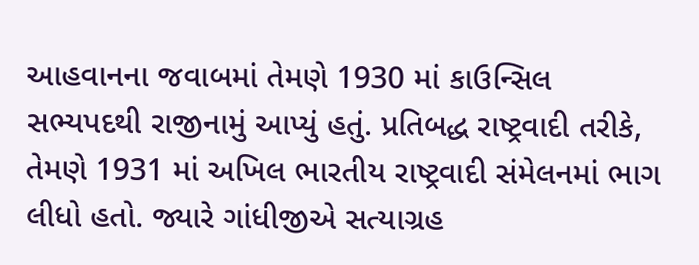આહવાનના જવાબમાં તેમણે 1930 માં કાઉન્સિલ સભ્યપદથી રાજીનામું આપ્યું હતું. પ્રતિબદ્ધ રાષ્ટ્રવાદી તરીકે, તેમણે 1931 માં અખિલ ભારતીય રાષ્ટ્રવાદી સંમેલનમાં ભાગ લીધો હતો. જ્યારે ગાંધીજીએ સત્યાગ્રહ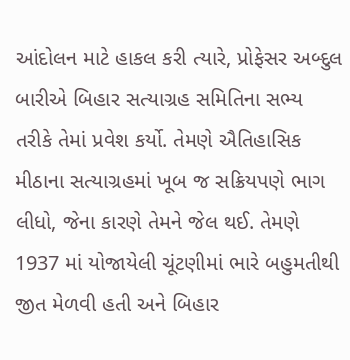આંદોલન માટે હાકલ કરી ત્યારે, પ્રોફેસર અબ્દુલ બારીએ બિહાર સત્યાગ્રહ સમિતિના સભ્ય તરીકે તેમાં પ્રવેશ કર્યો. તેમણે ઐતિહાસિક મીઠાના સત્યાગ્રહમાં ખૂબ જ સક્રિયપણે ભાગ લીધો, જેના કારણે તેમને જેલ થઈ. તેમણે 1937 માં યોજાયેલી ચૂંટણીમાં ભારે બહુમતીથી જીત મેળવી હતી અને બિહાર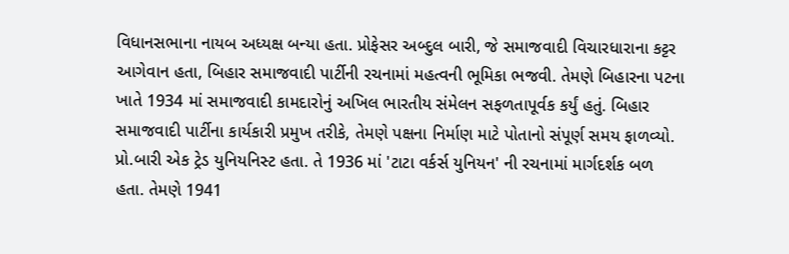વિધાનસભાના નાયબ અધ્યક્ષ બન્યા હતા. પ્રોફેસર અબ્દુલ બારી, જે સમાજવાદી વિચારધારાના કટ્ટર આગેવાન હતા, બિહાર સમાજવાદી પાર્ટીની રચનામાં મહત્વની ભૂમિકા ભજવી. તેમણે બિહારના પટના ખાતે 1934 માં સમાજવાદી કામદારોનું અખિલ ભારતીય સંમેલન સફળતાપૂર્વક કર્યું હતું. બિહાર સમાજવાદી પાર્ટીના કાર્યકારી પ્રમુખ તરીકે, તેમણે પક્ષના નિર્માણ માટે પોતાનો સંપૂર્ણ સમય ફાળવ્યો. પ્રો.બારી એક ટ્રેડ યુનિયનિસ્ટ હતા. તે 1936 માં 'ટાટા વર્કર્સ યુનિયન' ની રચનામાં માર્ગદર્શક બળ હતા. તેમણે 1941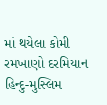માં થયેલા કોમી રમખાણો દરમિયાન હિન્દુ-મુસ્લિમ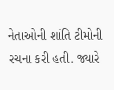નેતાઓની શાંતિ ટીમોની રચના કરી હતી. જ્યારે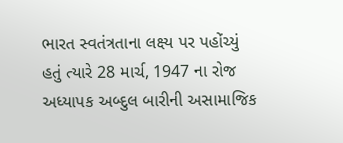ભારત સ્વતંત્રતાના લક્ષ્ય પર પહોંચ્યું હતું ત્યારે 28 માર્ચ, 1947 ના રોજ અધ્યાપક અબ્દુલ બારીની અસામાજિક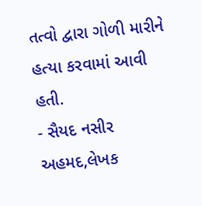તત્વો દ્વારા ગોળી મારીને હત્યા કરવામાં આવી હતી.
- સૈયદ નસીર અહમદ,લેખક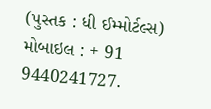(પુસ્તક : ધી ઈમ્મોર્ટલ્સ) મોબાઇલ : + 91 9440241727.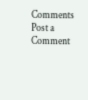Comments
Post a Comment